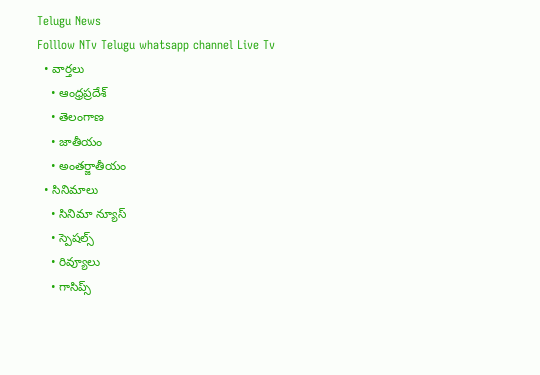Telugu News
Folllow NTv Telugu whatsapp channel Live Tv
  • వార్తలు
    • ఆంధ్రప్రదేశ్
    • తెలంగాణ
    • జాతీయం
    • అంతర్జాతీయం
  • సినిమాలు
    • సినిమా న్యూస్
    • స్పెషల్స్
    • రివ్యూలు
    • గాసిప్స్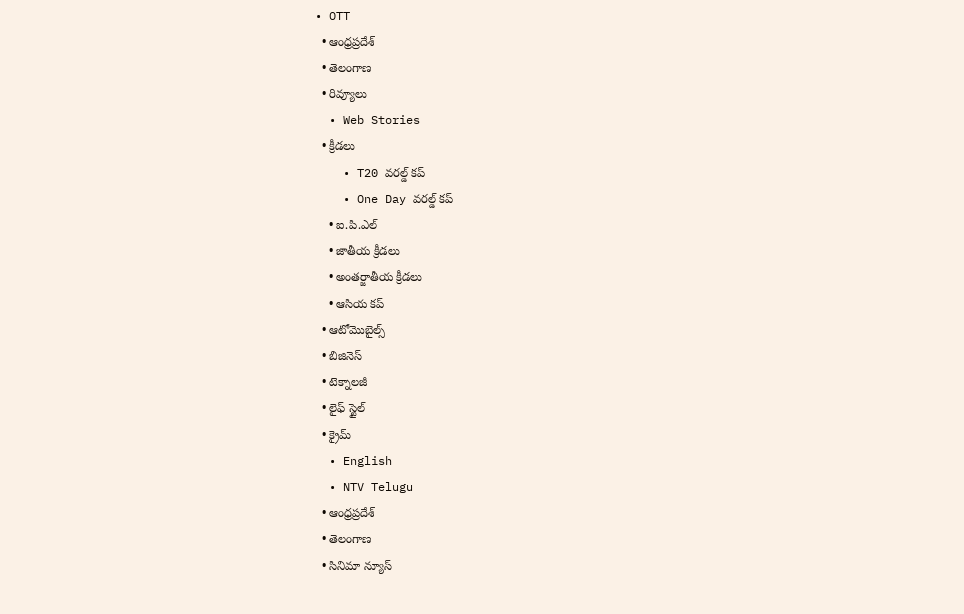• OTT
  • ఆంధ్రప్రదేశ్
  • తెలంగాణ
  • రివ్యూలు
  • Web Stories
  • క్రీడలు
    • T20 వరల్డ్ కప్
    • One Day వరల్డ్ కప్
    • ఐ.పి.ఎల్
    • జాతీయ క్రీడలు
    • అంతర్జాతీయ క్రీడలు
    • ఆసియ కప్
  • ఆటోమొబైల్స్
  • బిజినెస్‌
  • టెక్నాలజీ
  • లైఫ్ స్టైల్
  • క్రైమ్
  • English
  • NTV Telugu
  • ఆంధ్రప్రదేశ్
  • తెలంగాణ
  • సినిమా న్యూస్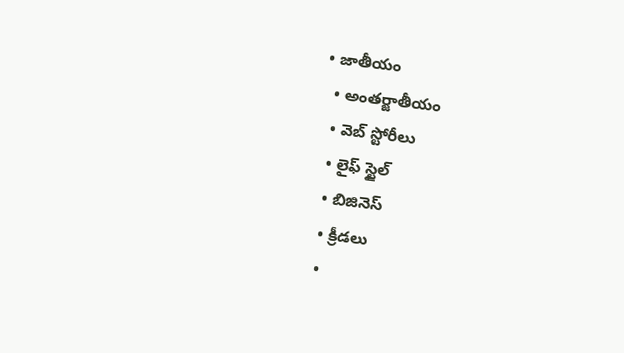• జాతీయం
  • అంతర్జాతీయం
  • వెబ్ స్టోరీలు
  • లైఫ్ స్టైల్
  • బిజినెస్‌
  • క్రీడలు
  •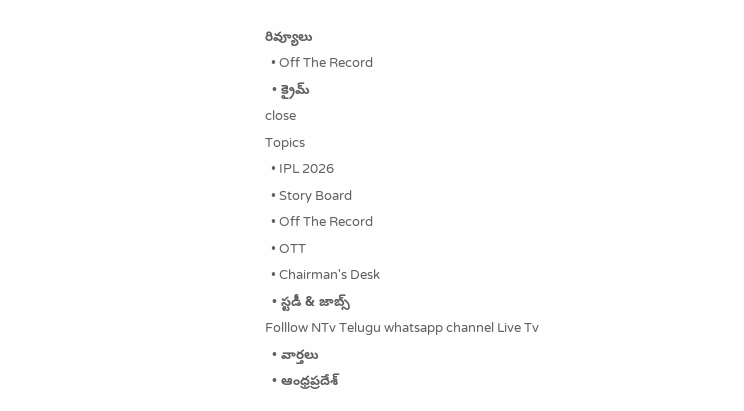రివ్యూలు
  • Off The Record
  • క్రైమ్
close
Topics
  • IPL 2026
  • Story Board
  • Off The Record
  • OTT
  • Chairman's Desk
  • స్టడీ & జాబ్స్
Folllow NTv Telugu whatsapp channel Live Tv
  • వార్తలు
  • ఆంధ్రప్రదేశ్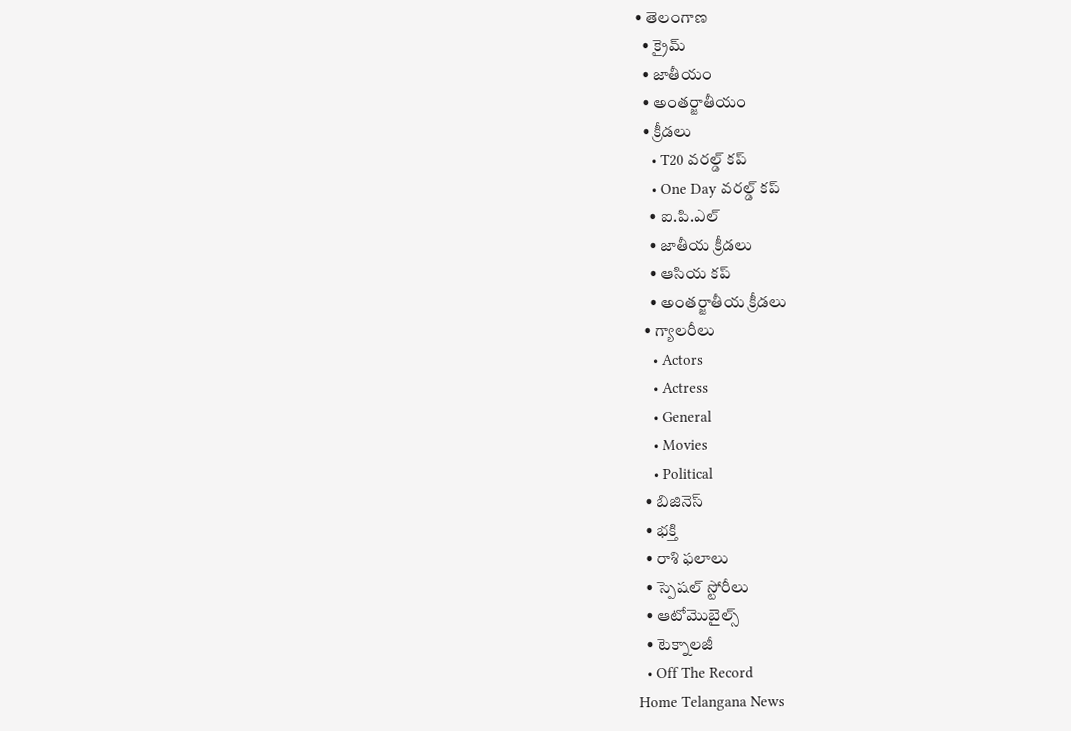• తెలంగాణ
  • క్రైమ్
  • జాతీయం
  • అంతర్జాతీయం
  • క్రీడలు
    • T20 వరల్డ్ కప్
    • One Day వరల్డ్ కప్
    • ఐ.పి.ఎల్
    • జాతీయ క్రీడలు
    • ఆసియ కప్
    • అంతర్జాతీయ క్రీడలు
  • గ్యాలరీలు
    • Actors
    • Actress
    • General
    • Movies
    • Political
  • బిజినెస్‌
  • భక్తి
  • రాశి ఫలాలు
  • స్పెషల్‌ స్టోరీలు
  • ఆటోమొబైల్స్
  • టెక్నాలజీ
  • Off The Record
Home Telangana News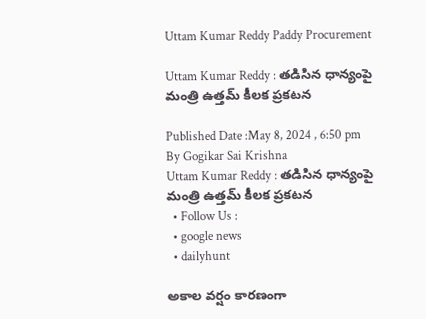Uttam Kumar Reddy Paddy Procurement

Uttam Kumar Reddy : తడిసిన ధాన్యంపై మంత్రి ఉత్తమ్‌ కీలక ప్రకటన

Published Date :May 8, 2024 , 6:50 pm
By Gogikar Sai Krishna
Uttam Kumar Reddy : తడిసిన ధాన్యంపై మంత్రి ఉత్తమ్‌ కీలక ప్రకటన
  • Follow Us :
  • google news
  • dailyhunt

అకాల వర్షం కారణంగా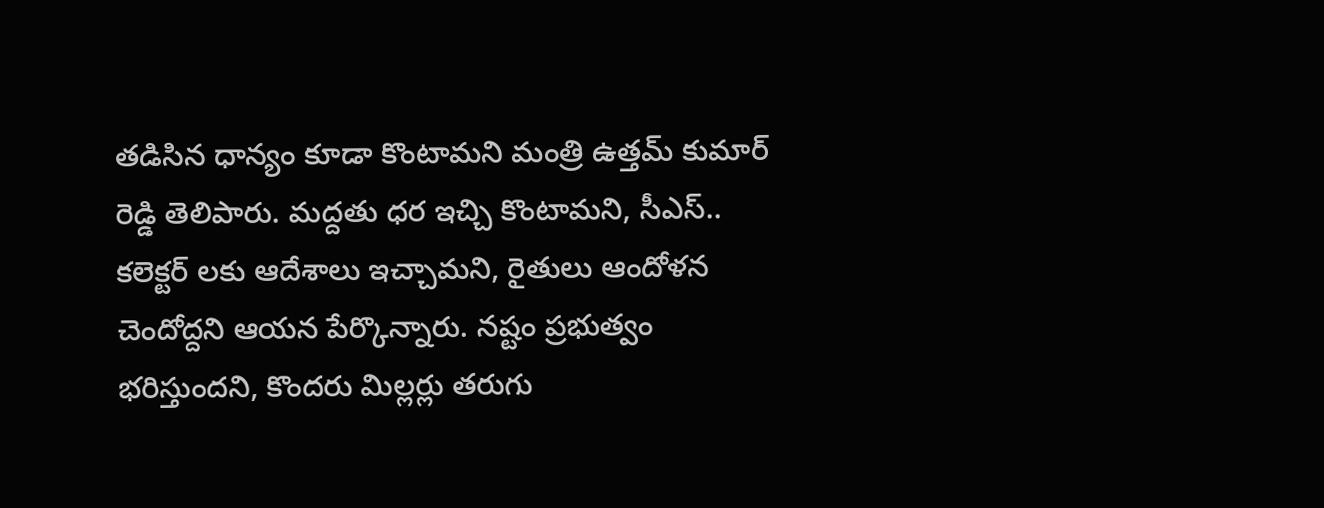తడిసిన ధాన్యం కూడా కొంటామని మంత్రి ఉత్తమ్‌ కుమార్‌ రెడ్డి తెలిపారు. మద్దతు ధర ఇచ్చి కొంటామని, సీఎస్‌.. కలెక్టర్ లకు ఆదేశాలు ఇచ్చామని, రైతులు ఆందోళన చెందోద్దని ఆయన పేర్కొన్నారు. నష్టం ప్రభుత్వం భరిస్తుందని, కొందరు మిల్లర్లు తరుగు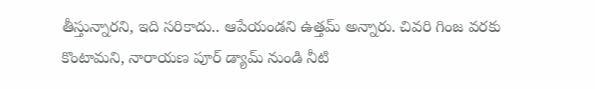తీస్తున్నారని, ఇది సరికాదు.. ఆపేయండని ఉత్తమ్‌ అన్నారు. చివరి గింజ వరకు కొంటామని, నారాయణ పూర్ డ్యామ్ నుండి నీటి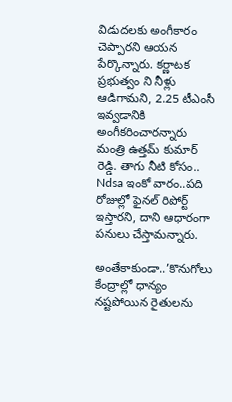విడుదలకు అంగీకారం చెప్పారని ఆయన పేర్కొన్నారు. కర్ణాటక ప్రభుత్వం ని నీళ్లు ఆడిగామని, 2.25 టీఎంసీ ఇవ్వడానికి అంగీకరించారన్నారు మంత్రి ఉత్తమ్‌ కుమార్‌ రెడ్డి. తాగు నీటి కోసం.. Ndsa ఇంకో వారం..పది రోజుల్లో ఫైనల్ రిపోర్ట్ ఇస్తారని, దాని ఆధారంగా పనులు చేస్తామన్నారు.

అంతేకాకుండా..’కొనుగోలు కేంద్రాల్లో ధాన్యం నష్టపోయిన రైతులను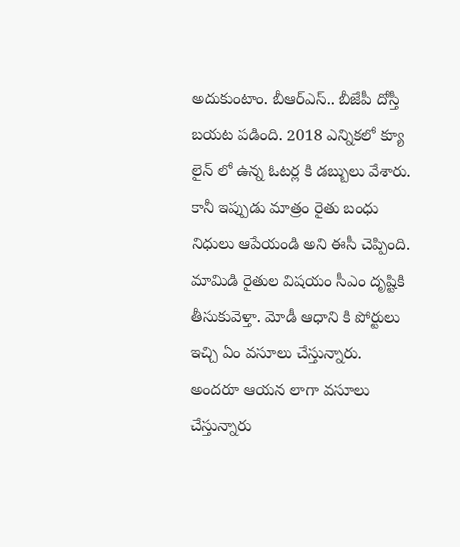అదుకుంటాం. బీఆర్‌ఎస్‌.. బీజేపీ దోస్తీ బయట పడింది. 2018 ఎన్నికలో క్యూ లైన్ లో ఉన్న ఓటర్ల కి డబ్బులు వేశారు. కానీ ఇప్పుడు మాత్రం రైతు బంధు నిధులు ఆపేయండి అని ఈసీ చెప్పింది. మామిడి రైతుల విషయం సీఎం దృష్టికి తీసుకువెళ్తా. మోడీ ఆధాని కి పోర్టులు ఇచ్చి ఏం వసూలు చేస్తున్నారు. అందరూ ఆయన లాగా వసూలు చేస్తున్నారు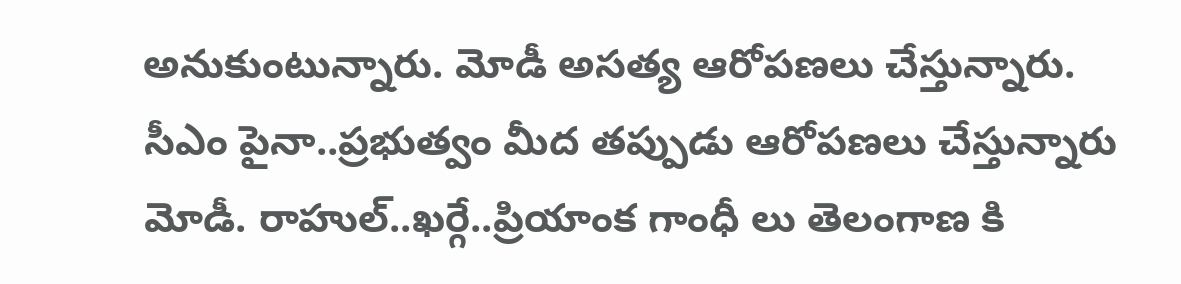అనుకుంటున్నారు. మోడీ అసత్య ఆరోపణలు చేస్తున్నారు. సీఎం పైనా..ప్రభుత్వం మీద తప్పుడు ఆరోపణలు చేస్తున్నారు మోడీ. రాహుల్..ఖర్గే..ప్రియాంక గాంధీ లు తెలంగాణ కి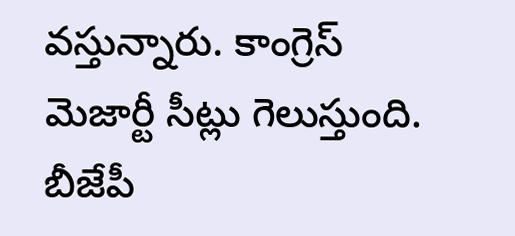వస్తున్నారు. కాంగ్రెస్ మెజార్టీ సీట్లు గెలుస్తుంది. బీజేపీ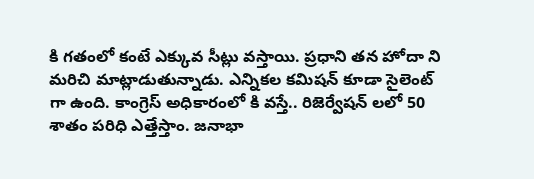కి గతంలో కంటే ఎక్కువ సీట్లు వస్తాయి. ప్రధాని తన హోదా ని మరిచి మాట్లాడుతున్నాడు. ఎన్నికల కమిషన్ కూడా సైలెంట్ గా ఉంది. కాంగ్రెస్ అధికారంలో కి వస్తే.. రిజెర్వేషన్ లలో 50 శాతం పరిధి ఎత్తేస్తాం. జనాభా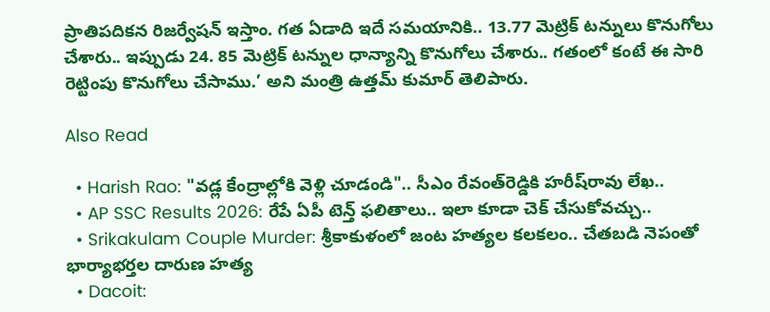ప్రాతిపదికన రిజర్వేషన్ ఇస్తాం. గత ఏడాది ఇదే సమయానికి.. 13.77 మెట్రిక్‌ టన్నులు కొనుగోలు చేశారు.. ఇప్పుడు 24. 85 మెట్రిక్‌ టన్నుల ధాన్యాన్ని కొనుగోలు చేశారు.. గతంలో కంటే ఈ సారి రెట్టింపు కొనుగోలు చేసాము.’ అని మంత్రి ఉత్తమ్‌ కుమార్‌ తెలిపారు.

Also Read

  • Harish Rao: "వడ్ల కేంద్రాల్లోకి వెళ్లి చూడండి".. సీఎం రేవంత్‌రెడ్డికి హరీష్‌రావు లేఖ..
  • AP SSC Results 2026: రేపే ఏపీ టెన్త్‌ ఫలితాలు.. ఇలా కూడా చెక్‌ చేసుకోవచ్చు..
  • Srikakulam Couple Murder: శ్రీకాకుళంలో జంట హత్యల కలకలం.. చేతబడి నెపంతో భార్యాభర్తల దారుణ హత్య
  • Dacoit: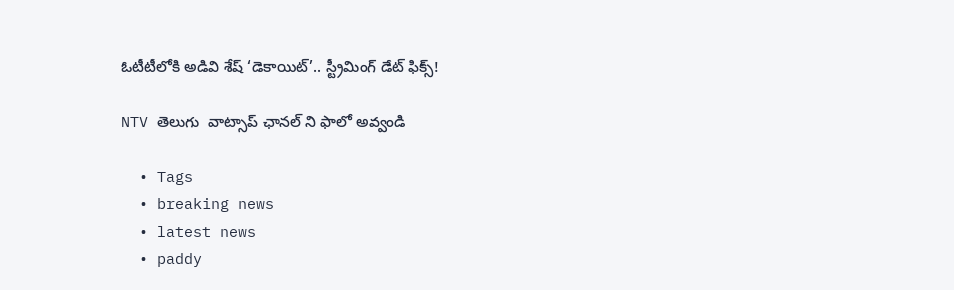ఓటీటీలోకి అడివి శేష్ ‘డెకాయిట్’.. స్ట్రీమింగ్ డేట్ ఫిక్స్!

NTV తెలుగు  వాట్సాప్ ఛానల్ ని ఫాలో అవ్వండి

  • Tags
  • breaking news
  • latest news
  • paddy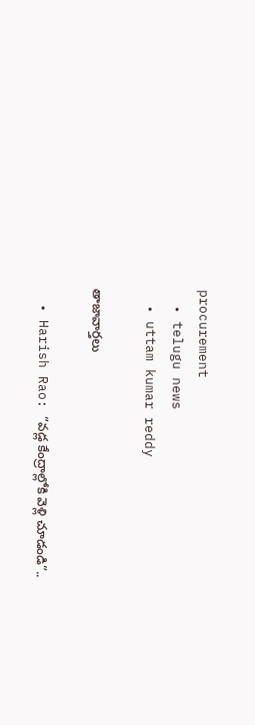procurement
  • telugu news
  • uttam kumar reddy

తాజావార్తలు

  • Harish Rao: “వడ్ల కేంద్రాల్లోకి వెళ్లి చూడండి”..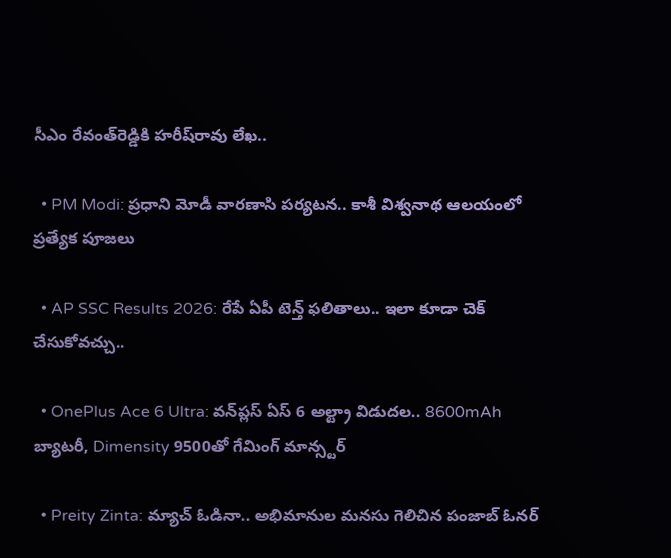సీఎం రేవంత్‌రెడ్డికి హరీష్‌రావు లేఖ..

  • PM Modi: ప్రధాని మోడీ వారణాసి పర్యటన.. కాశీ విశ్వనాథ ఆలయంలో ప్రత్యేక పూజలు

  • AP SSC Results 2026: రేపే ఏపీ టెన్త్‌ ఫలితాలు.. ఇలా కూడా చెక్‌ చేసుకోవచ్చు..

  • OnePlus Ace 6 Ultra: వన్‌ప్లస్ ఏస్ 6 అల్ట్రా విడుదల.. 8600mAh బ్యాటరీ, Dimensity 9500తో గేమింగ్ మాన్స్టర్

  • Preity Zinta: మ్యాచ్ ఓడినా.. అభిమానుల మనసు గెలిచిన పంజాబ్ ఓనర్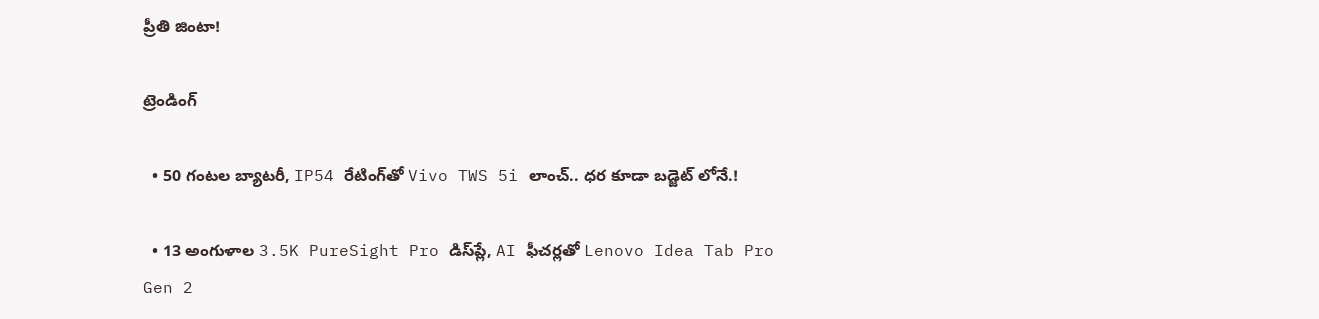ప్రీతి జింటా!

ట్రెండింగ్‌

  • 50 గంటల బ్యాటరీ, IP54 రేటింగ్‌తో Vivo TWS 5i లాంచ్.. ధర కూడా బడ్జెట్ లోనే.!

  • 13 అంగుళాల 3.5K PureSight Pro డిస్‌ప్లే, AI ఫీచర్లతో Lenovo Idea Tab Pro Gen 2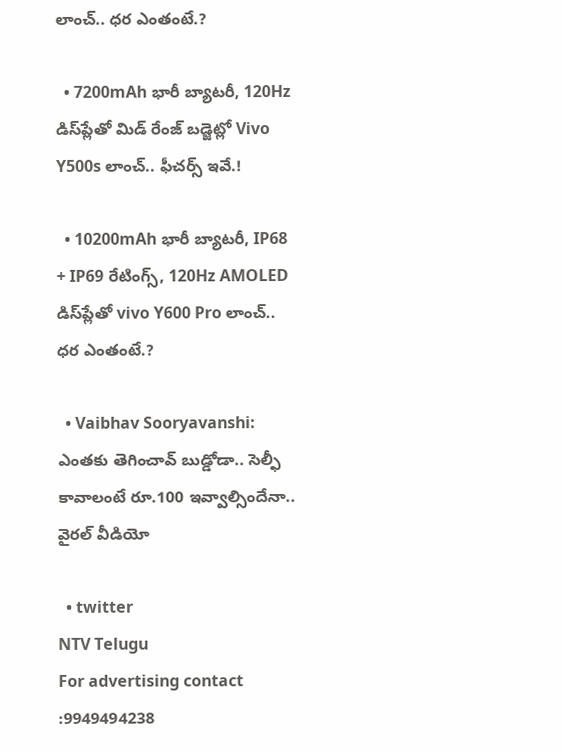లాంచ్.. ధర ఎంతంటే.?

  • 7200mAh భారీ బ్యాటరీ, 120Hz డిస్‌ప్లేతో మిడ్ రేంజ్ బడ్జెట్లో Vivo Y500s లాంచ్.. ఫీచర్స్ ఇవే.!

  • 10200mAh భారీ బ్యాటరీ, IP68 + IP69 రేటింగ్స్‌, 120Hz AMOLED డిస్‌ప్లేతో vivo Y600 Pro లాంచ్.. ధర ఎంతంటే.?

  • Vaibhav Sooryavanshi: ఎంతకు తెగించావ్ బుడ్డోడా.. సెల్ఫీ కావాలంటే రూ.100 ఇవ్వాల్సిందేనా.. వైరల్ వీడియో

  • twitter
NTV Telugu
For advertising contact :9949494238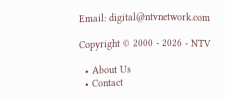Email: digital@ntvnetwork.com

Copyright © 2000 - 2026 - NTV

  • About Us
  • Contact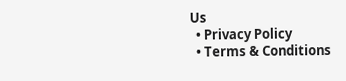Us
  • Privacy Policy
  • Terms & Conditions